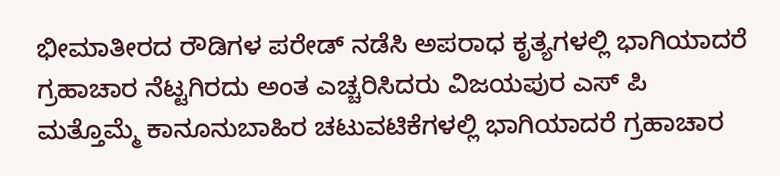ಭೀಮಾತೀರದ ರೌಡಿಗಳ ಪರೇಡ್ ನಡೆಸಿ ಅಪರಾಧ ಕೃತ್ಯಗಳಲ್ಲಿ ಭಾಗಿಯಾದರೆ ಗ್ರಹಾಚಾರ ನೆಟ್ಟಗಿರದು ಅಂತ ಎಚ್ಚರಿಸಿದರು ವಿಜಯಪುರ ಎಸ್ ಪಿ
ಮತ್ತೊಮ್ಮೆ ಕಾನೂನುಬಾಹಿರ ಚಟುವಟಿಕೆಗಳಲ್ಲಿ ಭಾಗಿಯಾದರೆ ಗ್ರಹಾಚಾರ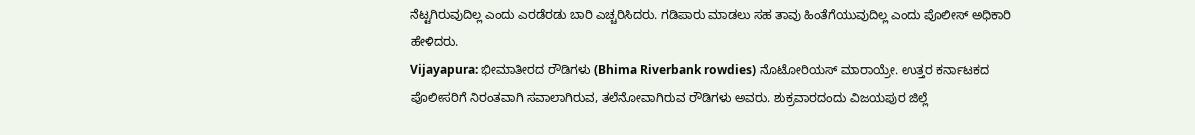ನೆಟ್ಟಗಿರುವುದಿಲ್ಲ ಎಂದು ಎರಡೆರಡು ಬಾರಿ ಎಚ್ಚರಿಸಿದರು. ಗಡಿಪಾರು ಮಾಡಲು ಸಹ ತಾವು ಹಿಂತೆಗೆಯುವುದಿಲ್ಲ ಎಂದು ಪೊಲೀಸ್ ಅಧಿಕಾರಿ ಹೇಳಿದರು.
Vijayapura: ಭೀಮಾತೀರದ ರೌಡಿಗಳು (Bhima Riverbank rowdies) ನೊಟೋರಿಯಸ್ ಮಾರಾಯ್ರೇ. ಉತ್ತರ ಕರ್ನಾಟಕದ ಪೊಲೀಸರಿಗೆ ನಿರಂತವಾಗಿ ಸವಾಲಾಗಿರುವ, ತಲೆನೋವಾಗಿರುವ ರೌಡಿಗಳು ಅವರು. ಶುಕ್ರವಾರದಂದು ವಿಜಯಪುರ ಜಿಲ್ಲೆ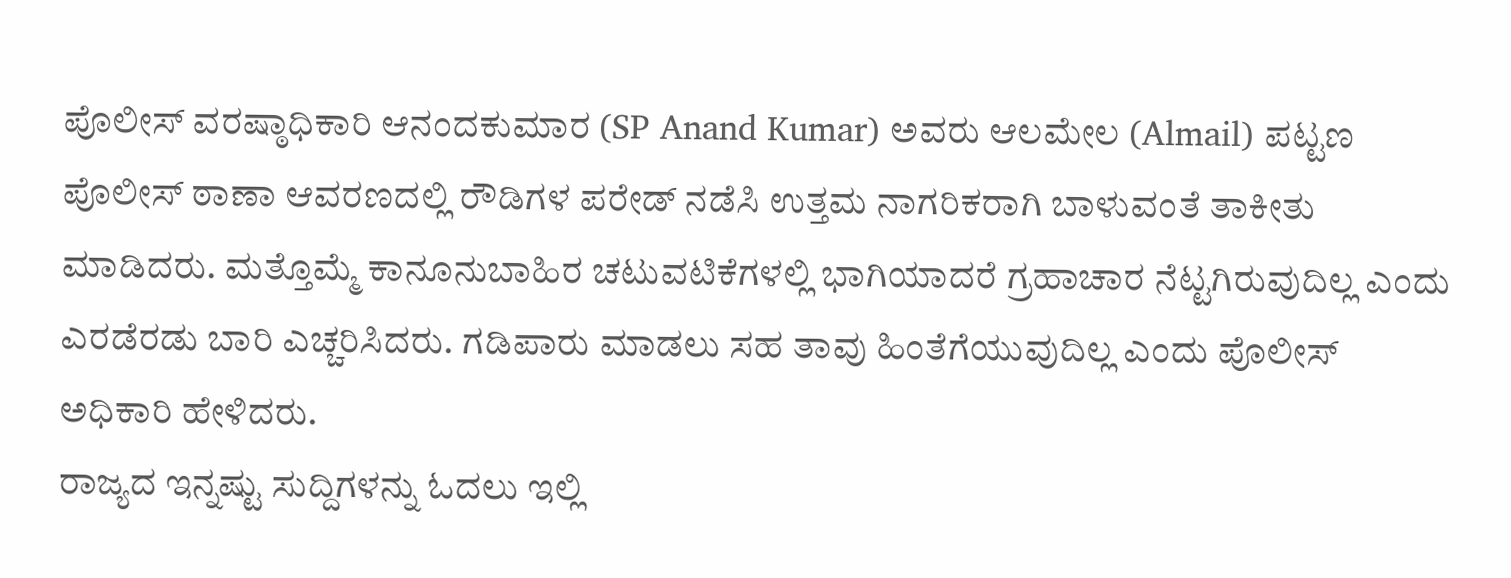ಪೊಲೀಸ್ ವರಷ್ಠಾಧಿಕಾರಿ ಆನಂದಕುಮಾರ (SP Anand Kumar) ಅವರು ಆಲಮೇಲ (Almail) ಪಟ್ಟಣ ಪೊಲೀಸ್ ಠಾಣಾ ಆವರಣದಲ್ಲಿ ರೌಡಿಗಳ ಪರೇಡ್ ನಡೆಸಿ ಉತ್ತಮ ನಾಗರಿಕರಾಗಿ ಬಾಳುವಂತೆ ತಾಕೀತು ಮಾಡಿದರು. ಮತ್ತೊಮ್ಮೆ ಕಾನೂನುಬಾಹಿರ ಚಟುವಟಿಕೆಗಳಲ್ಲಿ ಭಾಗಿಯಾದರೆ ಗ್ರಹಾಚಾರ ನೆಟ್ಟಗಿರುವುದಿಲ್ಲ ಎಂದು ಎರಡೆರಡು ಬಾರಿ ಎಚ್ಚರಿಸಿದರು. ಗಡಿಪಾರು ಮಾಡಲು ಸಹ ತಾವು ಹಿಂತೆಗೆಯುವುದಿಲ್ಲ ಎಂದು ಪೊಲೀಸ್ ಅಧಿಕಾರಿ ಹೇಳಿದರು.
ರಾಜ್ಯದ ಇನ್ನಷ್ಟು ಸುದ್ದಿಗಳನ್ನು ಓದಲು ಇಲ್ಲಿ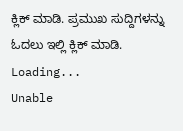ಕ್ಲಿಕ್ ಮಾಡಿ. ಪ್ರಮುಖ ಸುದ್ದಿಗಳನ್ನು ಓದಲು ಇಲ್ಲಿ ಕ್ಲಿಕ್ ಮಾಡಿ.
Loading...
Unable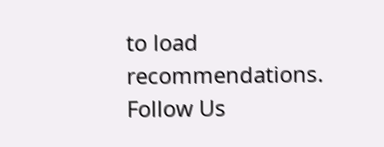to load recommendations.
Follow Us